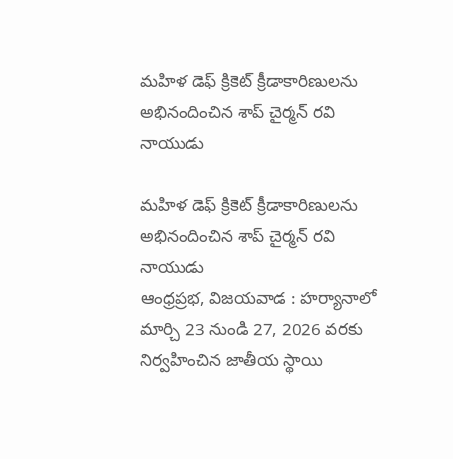మహిళ డెఫ్ క్రికెట్ క్రీడాకారిణులను అభినందించిన శాప్ చైర్మన్ రవి నాయుడు

మహిళ డెఫ్ క్రికెట్ క్రీడాకారిణులను అభినందించిన శాప్ చైర్మన్ రవి నాయుడు
ఆంధ్రప్రభ, విజయవాడ : హర్యానాలో మార్చి 23 నుండి 27, 2026 వరకు నిర్వహించిన జాతీయ స్థాయి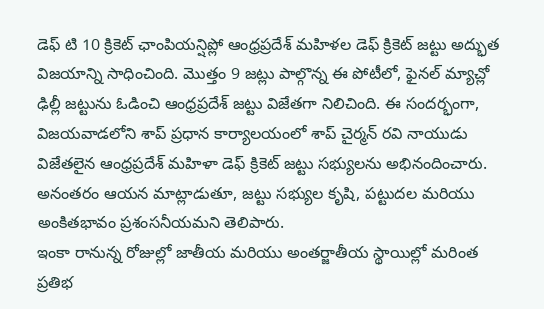డెఫ్ టి 10 క్రికెట్ ఛాంపియన్షిప్లో ఆంధ్రప్రదేశ్ మహిళల డెఫ్ క్రికెట్ జట్టు అద్భుత విజయాన్ని సాధించింది. మొత్తం 9 జట్లు పాల్గొన్న ఈ పోటీలో, ఫైనల్ మ్యాచ్లో ఢిల్లీ జట్టును ఓడించి ఆంధ్రప్రదేశ్ జట్టు విజేతగా నిలిచింది. ఈ సందర్భంగా, విజయవాడలోని శాప్ ప్రధాన కార్యాలయంలో శాప్ చైర్మన్ రవి నాయుడు విజేతలైన ఆంధ్రప్రదేశ్ మహిళా డెఫ్ క్రికెట్ జట్టు సభ్యులను అభినందించారు. అనంతరం ఆయన మాట్లాడుతూ, జట్టు సభ్యుల కృషి, పట్టుదల మరియు అంకితభావం ప్రశంసనీయమని తెలిపారు.
ఇంకా రానున్న రోజుల్లో జాతీయ మరియు అంతర్జాతీయ స్థాయిల్లో మరింత ప్రతిభ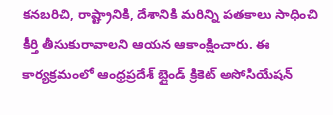కనబరిచి, రాష్ట్రానికి, దేశానికి మరిన్ని పతకాలు సాధించి కీర్తి తీసుకురావాలని ఆయన ఆకాంక్షించారు. ఈ కార్యక్రమంలో ఆంధ్రప్రదేశ్ బ్లైండ్ క్రికెట్ అసోసియేషన్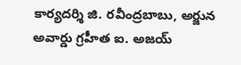కార్యదర్శి జి. రవీంద్రబాబు, అర్జున అవార్డు గ్రహీత ఐ. అజయ్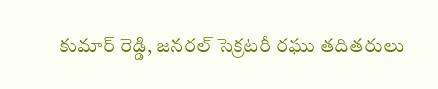కుమార్ రెడ్డి, జనరల్ సెక్రటరీ రఘు తదితరులు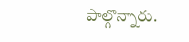పాల్గొన్నారు.